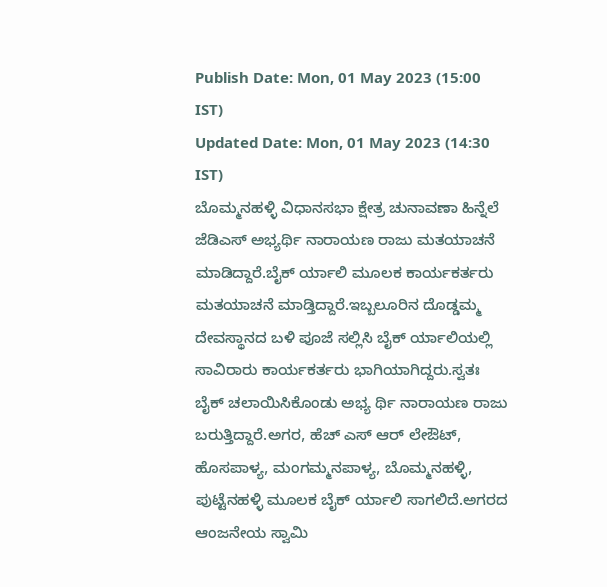Publish Date: Mon, 01 May 2023 (15:00 IST)
Updated Date: Mon, 01 May 2023 (14:30 IST)
ಬೊಮ್ಮನಹಳ್ಳಿ ವಿಧಾನಸಭಾ ಕ್ಷೇತ್ರ ಚುನಾವಣಾ ಹಿನ್ನೆಲೆ ಜೆಡಿಎಸ್ ಅಭ್ಯರ್ಥಿ ನಾರಾಯಣ ರಾಜು ಮತಯಾಚನೆ ಮಾಡಿದ್ದಾರೆ.ಬೈಕ್ ರ್ಯಾಲಿ ಮೂಲಕ ಕಾರ್ಯಕರ್ತರು ಮತಯಾಚನೆ ಮಾಡ್ತಿದ್ದಾರೆ.ಇಬ್ಬಲೂರಿನ ದೊಡ್ಡಮ್ಮ ದೇವಸ್ಥಾನದ ಬಳಿ ಪೂಜೆ ಸಲ್ಲಿಸಿ ಬೈಕ್ ರ್ಯಾಲಿಯಲ್ಲಿ ಸಾವಿರಾರು ಕಾರ್ಯಕರ್ತರು ಭಾಗಿಯಾಗಿದ್ದರು.ಸ್ವತಃ ಬೈಕ್ ಚಲಾಯಿಸಿಕೊಂಡು ಅಭ್ಯ ರ್ಥಿ ನಾರಾಯಣ ರಾಜು ಬರುತ್ತಿದ್ದಾರೆ.ಅಗರ, ಹೆಚ್ ಎಸ್ ಆರ್ ಲೇಔಟ್, ಹೊಸಪಾಳ್ಯ, ಮಂಗಮ್ಮನಪಾಳ್ಯ, ಬೊಮ್ಮನಹಳ್ಳಿ, ಪುಟ್ಟೆನಹಳ್ಳಿ ಮೂಲಕ ಬೈಕ್ ರ್ಯಾಲಿ ಸಾಗಲಿದೆ.ಅಗರದ ಆಂಜನೇಯ ಸ್ವಾಮಿ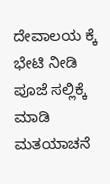ದೇವಾಲಯ ಕ್ಕೆ ಭೇಟಿ ನೀಡಿ ಪೂಜೆ ಸಲ್ಲಿಕ್ಕೆ ಮಾಡಿ ಮತಯಾಚನೆ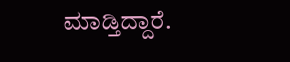ಮಾಡ್ತಿದ್ದಾರೆ.